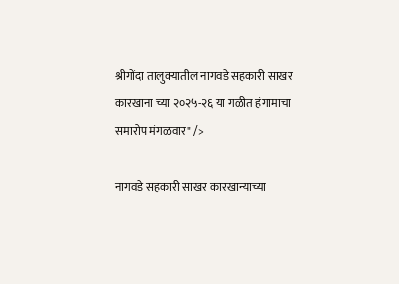श्रीगोंदा तालुक्यातील नागवडे सहकारी साखर कारखाना च्या २०२५-२६ या गळीत हंगामाचा समारोप मंगळवार" />

नागवडे सहकारी साखर कारखान्याच्या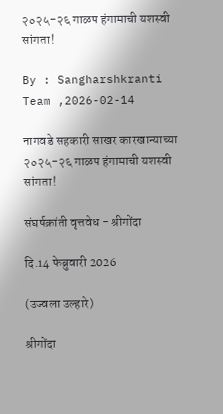२०२५-२६ गाळप हंगामाची यशस्वी सांगता!

By : Sangharshkranti Team ,2026-02-14

नागवडे सहकारी साखर कारखान्याच्या २०२५-२६ गाळप हंगामाची यशस्वी सांगता!

संघर्षक्रांती वृत्तवेध - श्रीगोंदा

दि.14 फेब्रुवारी 2026

(उज्वला उल्हारे)

श्रीगोंदा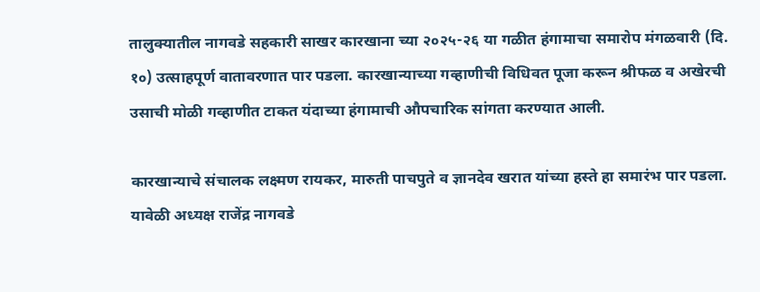तालुक्यातील नागवडे सहकारी साखर कारखाना च्या २०२५-२६ या गळीत हंगामाचा समारोप मंगळवारी (दि. १०) उत्साहपूर्ण वातावरणात पार पडला. कारखान्याच्या गव्हाणीची विधिवत पूजा करून श्रीफळ व अखेरची उसाची मोळी गव्हाणीत टाकत यंदाच्या हंगामाची औपचारिक सांगता करण्यात आली.

कारखान्याचे संचालक लक्ष्मण रायकर, मारुती पाचपुते व ज्ञानदेव खरात यांच्या हस्ते हा समारंभ पार पडला. यावेळी अध्यक्ष राजेंद्र नागवडे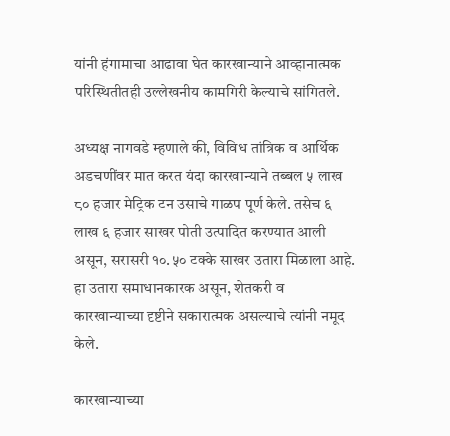यांनी हंगामाचा आढावा घेत कारखान्याने आव्हानात्मक परिस्थितीतही उल्लेखनीय कामगिरी केल्याचे सांगितले.

अध्यक्ष नागवडे म्हणाले की, विविध तांत्रिक व आर्थिक अडचणींवर मात करत यंदा कारखान्याने तब्बल ५ लाख ८० हजार मेट्रिक टन उसाचे गाळप पूर्ण केले. तसेच ६ लाख ६ हजार साखर पोती उत्पादित करण्यात आली असून, सरासरी १०.५० टक्के साखर उतारा मिळाला आहे. हा उतारा समाधानकारक असून, शेतकरी व कारखान्याच्या दृष्टीने सकारात्मक असल्याचे त्यांनी नमूद केले.

कारखान्याच्या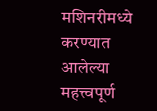मशिनरीमध्ये करण्यात आलेल्या महत्त्वपूर्ण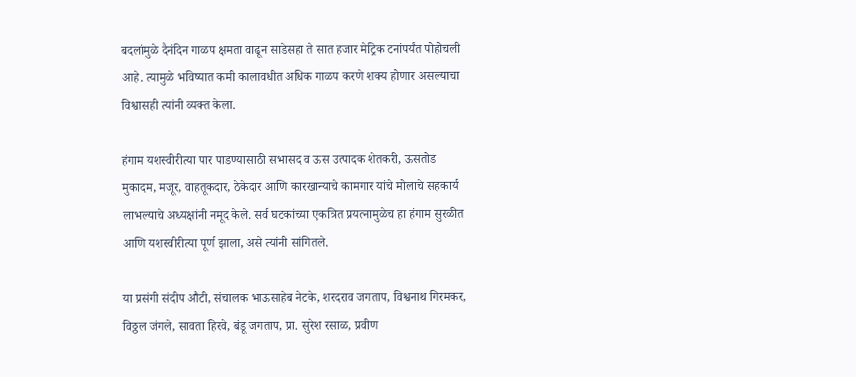बदलांमुळे दैनंदिन गाळप क्षमता वाढून साडेसहा ते सात हजार मेट्रिक टनांपर्यंत पोहोचली आहे. त्यामुळे भविष्यात कमी कालावधीत अधिक गाळप करणे शक्य होणार असल्याचा विश्वासही त्यांनी व्यक्त केला.

हंगाम यशस्वीरीत्या पार पाडण्यासाठी सभासद व ऊस उत्पादक शेतकरी, ऊसतोड मुकादम, मजूर, वाहतूकदार, ठेकेदार आणि कारखान्याचे कामगार यांचे मोलाचे सहकार्य लाभल्याचे अध्यक्षांनी नमूद केले. सर्व घटकांच्या एकत्रित प्रयत्नामुळेच हा हंगाम सुरळीत आणि यशस्वीरीत्या पूर्ण झाला, असे त्यांनी सांगितले.

या प्रसंगी संदीप औटी, संचालक भाऊसाहेब नेटके, शरदराव जगताप, विश्वनाथ गिरमकर, विठ्ठल जंगले, सावता हिरवे, बंडू जगताप, प्रा. सुरेश रसाळ, प्रवीण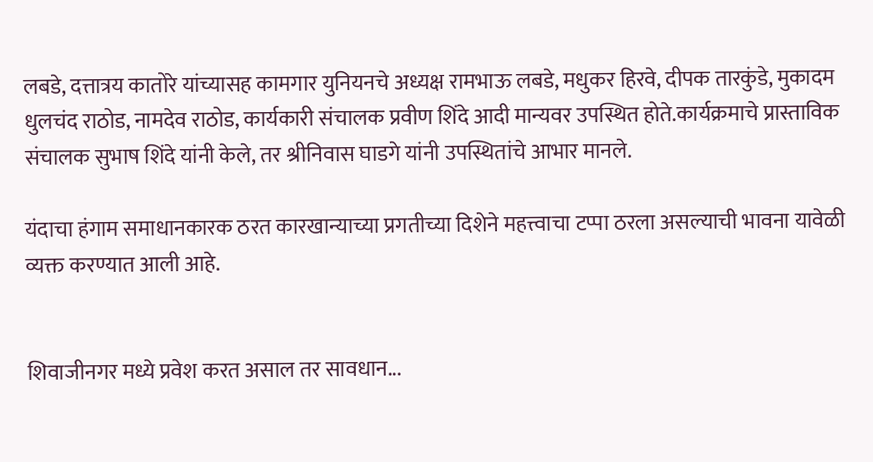लबडे, दत्तात्रय कातोरे यांच्यासह कामगार युनियनचे अध्यक्ष रामभाऊ लबडे, मधुकर हिरवे, दीपक तारकुंडे, मुकादम धुलचंद राठोड, नामदेव राठोड, कार्यकारी संचालक प्रवीण शिंदे आदी मान्यवर उपस्थित होते.कार्यक्रमाचे प्रास्ताविक संचालक सुभाष शिंदे यांनी केले, तर श्रीनिवास घाडगे यांनी उपस्थितांचे आभार मानले.

यंदाचा हंगाम समाधानकारक ठरत कारखान्याच्या प्रगतीच्या दिशेने महत्त्वाचा टप्पा ठरला असल्याची भावना यावेळी व्यक्त करण्यात आली आहे.


शिवाजीनगर मध्ये प्रवेश करत असाल तर सावधान...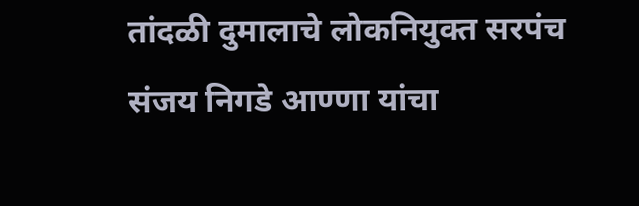तांदळी दुमालाचे लोकनियुक्त सरपंच संजय निगडे आण्णा यांचा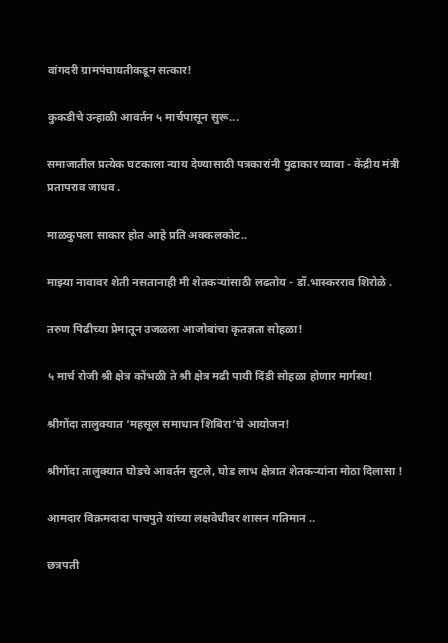वांगदरी ग्रामपंचायतीकडून सत्कार!

कुकडीचे उन्हाळी आवर्तन ५ मार्चपासून सुरू...

समाजातील प्रत्येक घटकाला न्याय देण्यासाठी पत्रकारांनी पुढाकार घ्यावा - केंद्रीय मंत्री प्रतापराव जाधव .

माळकुपला साकार होत आहे प्रति अक्कलकोट..

माझ्या नावावर शेती नसतानाही मी शेतकऱ्यांसाठी लढतोय - डॉ.भास्करराव शिरोळे .

तरुण पिढीच्या प्रेमातून उजळला आजोबांचा कृतज्ञता सोहळा!

५ मार्च रोजी श्री क्षेत्र कोंभळी ते श्री क्षेत्र मढी पायी दिंडी सोहळा होणार मार्गस्थ!

श्रीगोंदा तालुक्यात ‘महसूल समाधान शिबिरा’चे आयोजन!

श्रीगोंदा तालुक्यात घोडचे आवर्तन सुटले, घोड लाभ क्षेत्रात शेतकऱ्यांना मोठा दिलासा !

आमदार विक्रमदादा पाचपुते यांच्या लक्षवेधीवर शासन गतिमान ..

छत्रपती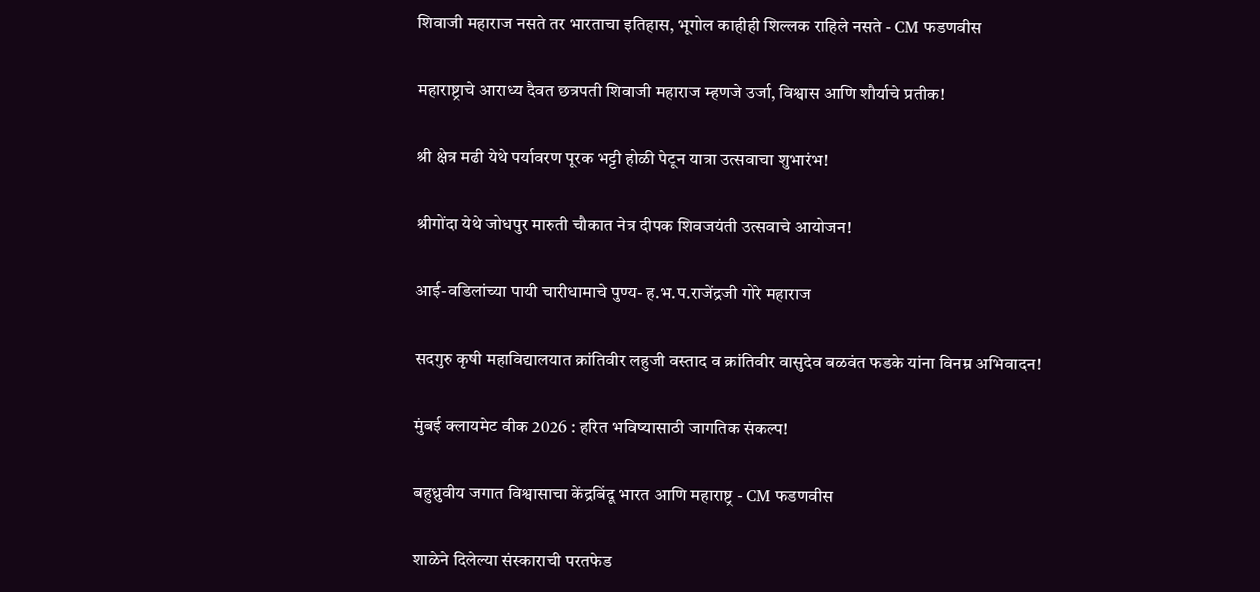शिवाजी महाराज नसते तर भारताचा इतिहास, भूगोल काहीही शिल्लक राहिले नसते - CM फडणवीस

महाराष्ट्राचे आराध्य दैवत छत्रपती शिवाजी महाराज म्हणजे उर्जा, विश्वास आणि शौर्याचे प्रतीक!

श्री क्षेत्र मढी येथे पर्यावरण पूरक भट्टी होळी पेटून यात्रा उत्सवाचा शुभारंभ!

श्रीगोंदा येथे जोधपुर मारुती चौकात नेत्र दीपक शिवजयंती उत्सवाचे आयोजन!

आई-वडिलांच्या पायी चारीधामाचे पुण्य- ह.भ.प.राजेंद्रजी गोरे महाराज

सदगुरु कृषी महाविद्यालयात क्रांतिवीर लहुजी वस्ताद व क्रांतिवीर वासुदेव बळवंत फडके यांना विनम्र अभिवादन!

मुंबई क्लायमेट वीक 2026 : हरित भविष्यासाठी जागतिक संकल्प!

बहुध्रुवीय जगात विश्वासाचा केंद्रबिंदू भारत आणि महाराष्ट्र - CM फडणवीस

शाळेने दिलेल्या संस्काराची परतफेड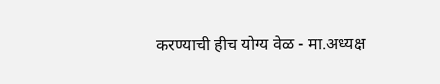करण्याची हीच योग्य वेळ - मा.अध्यक्ष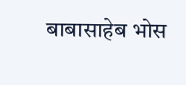बाबासाहेब भोस